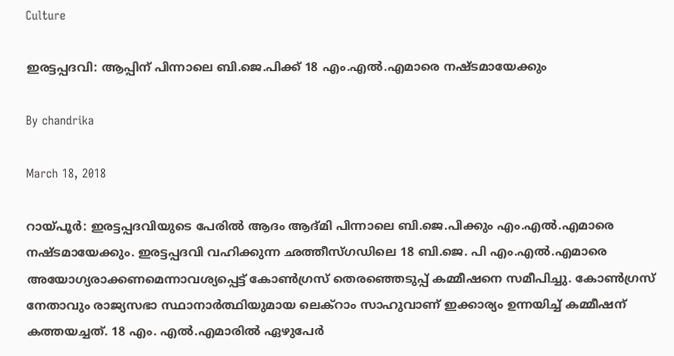Culture

ഇരട്ടപ്പദവി: ആപ്പിന് പിന്നാലെ ബി.ജെ.പിക്ക് 18 എം.എല്‍.എമാരെ നഷ്ടമായേക്കും

By chandrika

March 18, 2018

റായ്പൂര്‍: ഇരട്ടപ്പദവിയുടെ പേരില്‍ ആദം ആദ്മി പിന്നാലെ ബി.ജെ.പിക്കും എം.എല്‍.എമാരെ നഷ്ടമായേക്കും. ഇരട്ടപ്പദവി വഹിക്കുന്ന ഛത്തീസ്ഗഡിലെ 18 ബി.ജെ. പി എം.എല്‍.എമാരെ അയോഗ്യരാക്കണമെന്നാവശ്യപ്പെട്ട് കോണ്‍ഗ്രസ് തെരഞ്ഞെടുപ്പ് കമ്മീഷനെ സമീപിച്ചു. കോണ്‍ഗ്രസ് നേതാവും രാജ്യസഭാ സ്ഥാനാര്‍ത്ഥിയുമായ ലെക്റാം സാഹുവാണ് ഇക്കാര്യം ഉന്നയിച്ച് കമ്മീഷന് കത്തയച്ചത്. 18 എം. എല്‍.എമാരില്‍ ഏഴുപേര്‍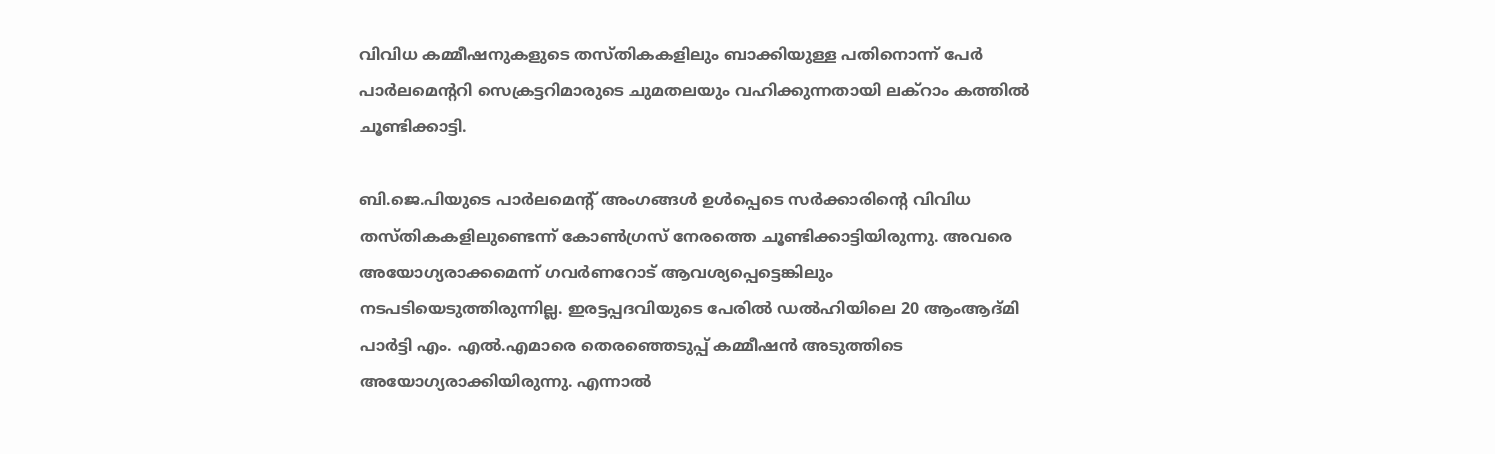വിവിധ കമ്മീഷനുകളുടെ തസ്തികകളിലും ബാക്കിയുള്ള പതിനൊന്ന് പേര്‍ പാര്‍ലമെന്ററി സെക്രട്ടറിമാരുടെ ചുമതലയും വഹിക്കുന്നതായി ലക്റാം കത്തില്‍ ചൂണ്ടിക്കാട്ടി.

ബി.ജെ.പിയുടെ പാര്‍ലമെന്റ് അംഗങ്ങള്‍ ഉള്‍പ്പെടെ സര്‍ക്കാരിന്റെ വിവിധ തസ്തികകളിലുണ്ടെന്ന് കോണ്‍ഗ്രസ് നേരത്തെ ചൂണ്ടിക്കാട്ടിയിരുന്നു. അവരെ അയോഗ്യരാക്കമെന്ന് ഗവര്‍ണറോട് ആവശ്യപ്പെട്ടെങ്കിലും നടപടിയെടുത്തിരുന്നില്ല. ഇരട്ടപ്പദവിയുടെ പേരില്‍ ഡല്‍ഹിയിലെ 20 ആംആദ്മി പാര്‍ട്ടി എം. എല്‍.എമാരെ തെരഞ്ഞെടുപ്പ് കമ്മീഷന്‍ അടുത്തിടെ അയോഗ്യരാക്കിയിരുന്നു. എന്നാല്‍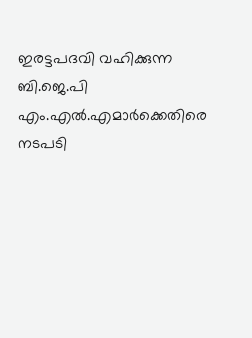ഇരട്ടപദവി വഹിക്കുന്ന ബി.ജെ.പി എം.എല്‍.എമാര്‍ക്കെതിരെ നടപടി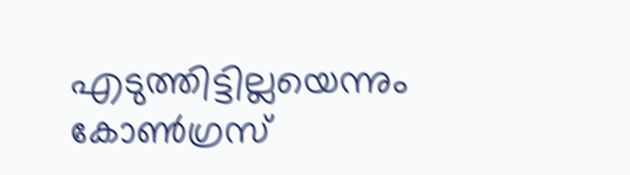എടുത്തിട്ടില്ലയെന്നും കോണ്‍ഗ്രസ്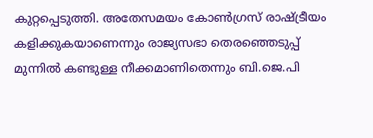കുറ്റപ്പെടുത്തി. അതേസമയം കോണ്‍ഗ്രസ് രാഷ്ട്രീയം കളിക്കുകയാണെന്നും രാജ്യസഭാ തെരഞ്ഞെടുപ്പ് മുന്നില്‍ കണ്ടുള്ള നീക്കമാണിതെന്നും ബി.ജെ.പി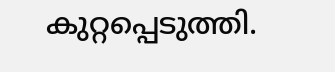കുറ്റപ്പെടുത്തി.